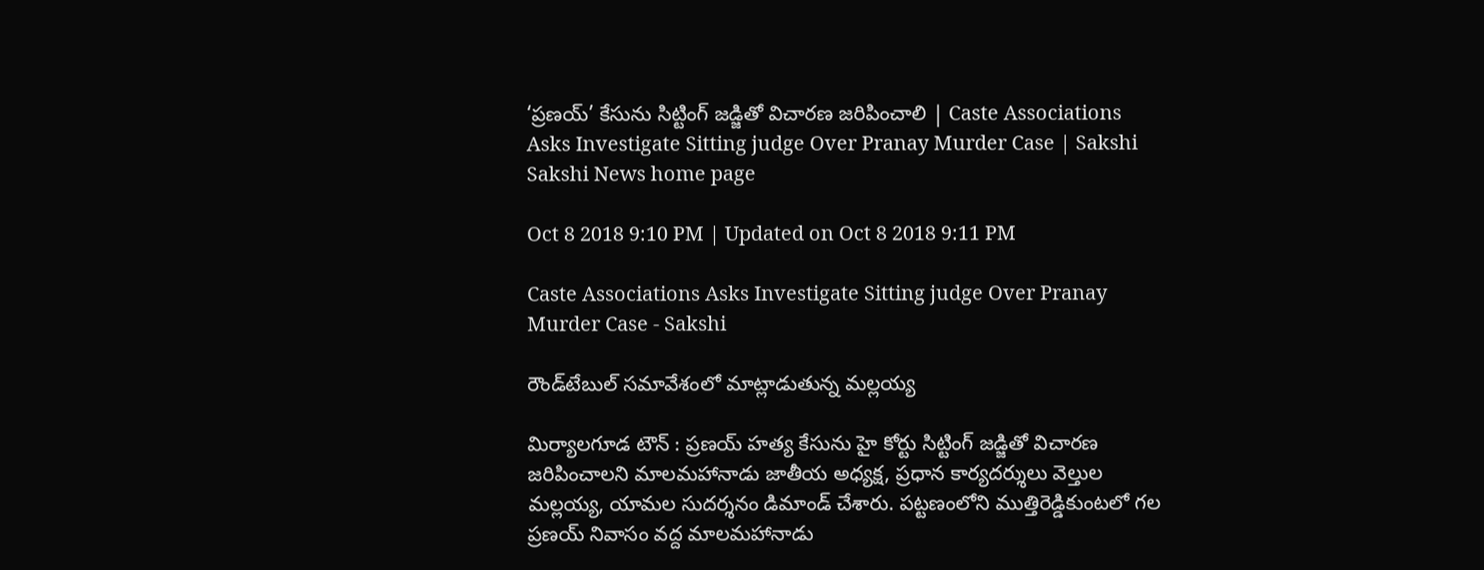‘ప్రణయ్‌’ కేసును సిట్టింగ్‌ జడ్జితో విచారణ జరిపించాలి | Caste Associations Asks Investigate Sitting judge Over Pranay Murder Case | Sakshi
Sakshi News home page

Oct 8 2018 9:10 PM | Updated on Oct 8 2018 9:11 PM

Caste Associations Asks Investigate Sitting judge Over Pranay Murder Case - Sakshi

రౌండ్‌టేబుల్‌ సమావేశంలో మాట్లాడుతున్న మల్లయ్య

మిర్యాలగూడ టౌన్‌ : ప్రణయ్‌ హత్య కేసును హై కోర్టు సిట్టింగ్‌ జడ్జితో విచారణ జరిపించాలని మాలమహానాడు జాతీయ అధ్యక్ష, ప్రధాన కార్యదర్శులు వెల్తుల మల్లయ్య, యామల సుదర్శనం డిమాండ్‌ చేశారు. పట్టణంలోని ముత్తిరెడ్డికుంటలో గల ప్రణయ్‌ నివాసం వద్ద మాలమహానాడు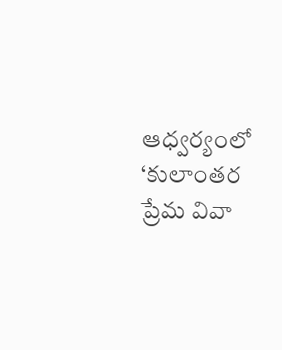ఆధ్వర్యంలో ‘కులాంతర ప్రేమ వివా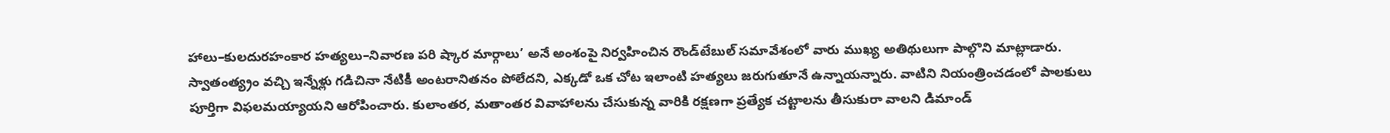హాలు–కులదురహంకార హత్యలు–నివారణ పరి ష్కార మార్గాలు’ అనే అంశంపై నిర్వహించిన రౌండ్‌టేబుల్‌ సమావేశంలో వారు ముఖ్య అతిథులుగా పాల్గొని మాట్లాడారు. స్వాతంత్య్రం వచ్చి ఇన్నేళ్లు గడిచినా నేటికీ అంటరానితనం పోలేదని, ఎక్కడో ఒక చోట ఇలాంటి హత్యలు జరుగుతూనే ఉన్నాయన్నారు. వాటిని నియంత్రించడంలో పాలకులు పూర్తిగా విఫలమయ్యాయని ఆరోపించారు. కులాంతర, మతాంతర వివాహాలను చేసుకున్న వారికి రక్షణగా ప్రత్యేక చట్టాలను తీసుకురా వాలని డిమాండ్‌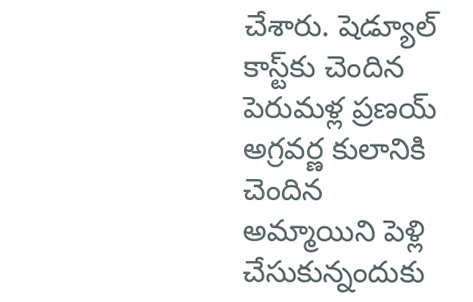చేశారు. షెడ్యూల్‌ కాస్ట్‌కు చెందిన పెరుమళ్ల ప్రణయ్‌ అగ్రవర్ణ కులానికి చెందిన అమ్మాయిని పెళ్లి చేసుకున్నందుకు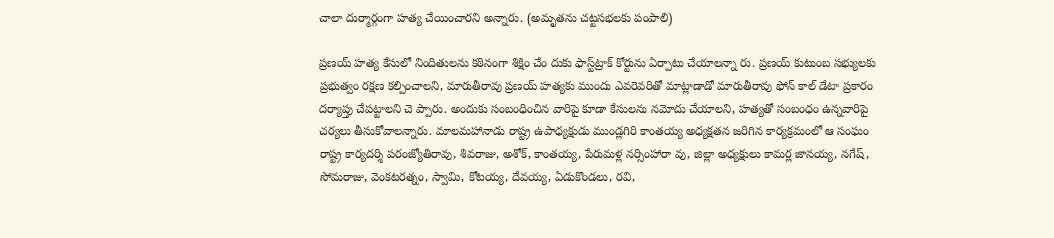చాలా దుర్మార్గంగా హత్య చేయించారని అన్నారు. (అమృతను చట్టసభలకు పంపాలి)

ప్రణయ్‌ హత్య కేసులో నిందితులను కఠినంగా శిక్షిం చేం దుకు ఫాస్ట్‌ట్రాక్‌ కోర్టును ఏర్పాటు చేయాలన్నా రు. ప్రణయ్‌ కుటుంబ సభ్యులకు ప్రభుత్వం రక్షణ కల్పించాలని, మారుతీరావు ప్రణయ్‌ హత్యకు ముందు ఎవరెవరితో మాట్లాడాడో మారుతీరావు ఫోన్‌ కాల్‌ డేటా ప్రకారం దర్యాప్తు చేపట్టాలని చె ప్పారు. అందుకు సంబంధించిన వారిపై కూడా కేసులను నమోదు చేయాలని, హత్యతో సంబంధం ఉన్నవారిపై  చర్యలు తీసుకోవాలన్నారు. మాలమహానాడు రాష్ట్ర ఉపాధ్యక్షుడు ముండ్లగిరి కాంతయ్య అధ్యక్షతన జరిగిన కార్యక్రమంలో ఆ సంఘం రాష్ట్ర కార్యదర్శి పరంజ్యోతిరావు, శివరాజు, అశోక్, కాంతయ్య, పేరుమళ్ల నర్సింహారా వు, జిల్లా అధ్యక్షులు కామర్ల జానయ్య, నగేష్, సోమరాజు, వెంకటరత్నం, స్వామి, కోటయ్య, దేవయ్య, ఏడుకొండలు, రవి,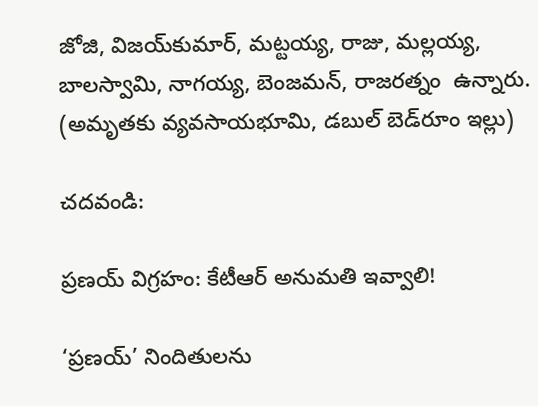జోజి, విజయ్‌కుమార్, మట్టయ్య, రాజు, మల్లయ్య, బాలస్వామి, నాగయ్య, బెంజమన్, రాజరత్నం  ఉన్నారు. (అమృతకు వ్యవసాయభూమి, డబుల్‌ బెడ్‌రూం ఇల్లు)

చదవండి:

ప్రణయ్ విగ్రహం: కేటీఆర్ అనుమతి ఇవ్వాలి!

‘ప్రణయ్‌’ నిందితులను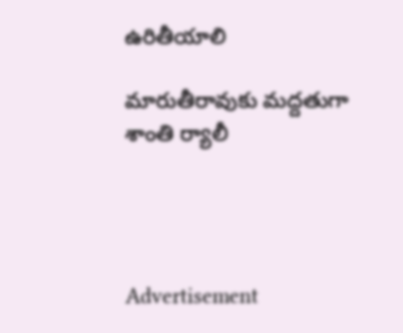ఉరితీయాలి

మారుతీరావుకు మద్దతుగా శాంతి ర్యాలీ




Advertisement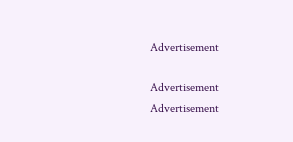Advertisement

Advertisement
Advertisement